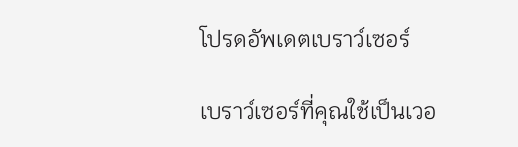โปรดอัพเดตเบราว์เซอร์

เบราว์เซอร์ที่คุณใช้เป็นเวอ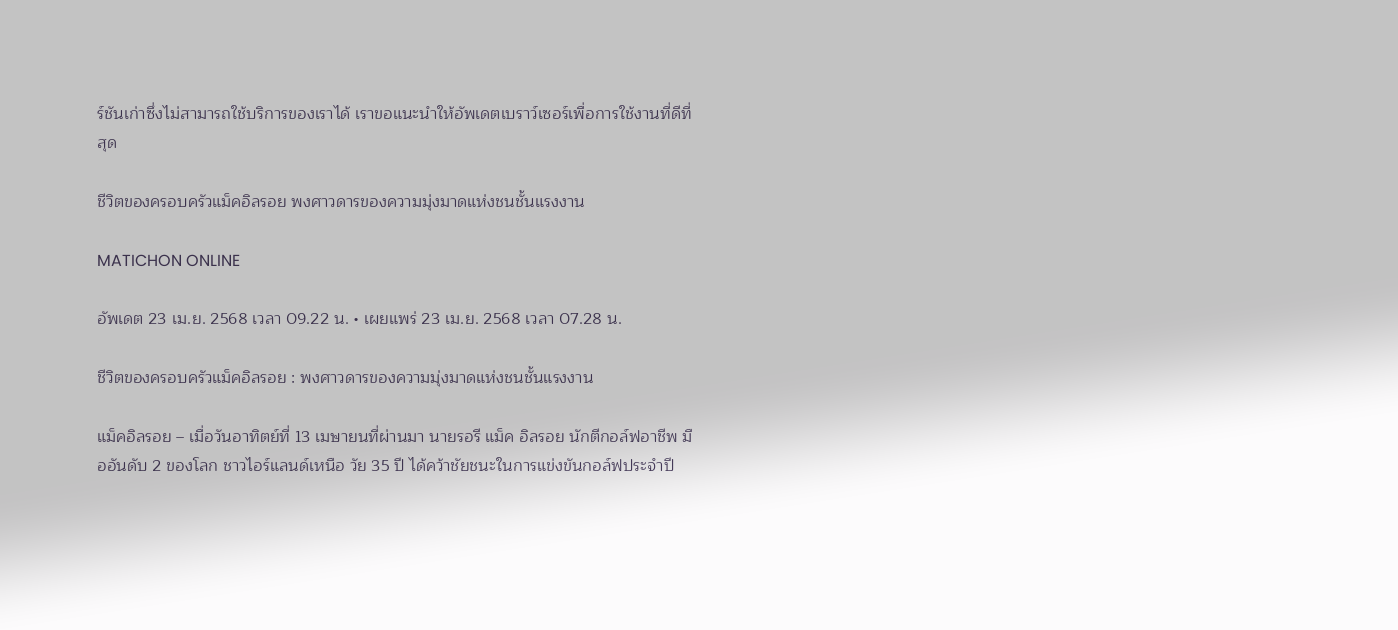ร์ชันเก่าซึ่งไม่สามารถใช้บริการของเราได้ เราขอแนะนำให้อัพเดตเบราว์เซอร์เพื่อการใช้งานที่ดีที่สุด

ชีวิตของครอบครัวแม็คอิลรอย พงศาวดารของความมุ่งมาดแห่งชนชั้นแรงงาน

MATICHON ONLINE

อัพเดต 23 เม.ย. 2568 เวลา 09.22 น. • เผยแพร่ 23 เม.ย. 2568 เวลา 07.28 น.

ชีวิตของครอบครัวแม็คอิลรอย : พงศาวดารของความมุ่งมาดแห่งชนชั้นแรงงาน

แม็คอิลรอย – เมื่อวันอาทิตย์ที่ 13 เมษายนที่ผ่านมา นายรอรี แม็ค อิลรอย นักตีกอล์ฟอาชีพ มืออันดับ 2 ของโลก ชาวไอร์แลนด์เหนือ วัย 35 ปี ได้คว้าชัยชนะในการแข่งขันกอล์ฟประจำปี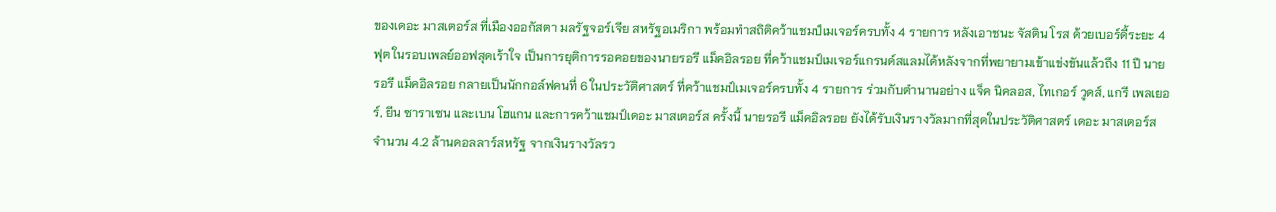ของเดอะ มาสเตอร์ส ที่เมืองออกัสตา มลรัฐจอร์เจีย สหรัฐอเมริกา พร้อมทำสถิติคว้าแชมป์เมเจอร์ครบทั้ง 4 รายการ หลังเอาชนะ จัสติน โรส ด้วยเบอร์ดี้ระยะ 4 ฟุต ในรอบเพลย์ออฟสุดเร้าใจ เป็นการยุติการรอคอยของนายรอรี แม็คอิลรอย ที่คว้าแชมป์เมเจอร์แกรนด์สแลมได้หลังจากที่พยายามเข้าแข่งขันแล้วถึง 11 ปี นายรอรี แม็คอิลรอย กลายเป็นนักกอล์ฟคนที่ 6 ในประวัติศาสตร์ ที่คว้าแชมป์เมเจอร์ครบทั้ง 4 รายการ ร่วมกับตำนานอย่าง แจ็ค นิคลอส, ไทเกอร์ วูดส์, แกรี เพลเยอร์, ยีน ซาราเซน และเบน โฮแกน และการคว้าแชมป์เดอะ มาสเตอร์ส ครั้งนี้ นายรอรี แม็คอิลรอย ยังได้รับเงินรางวัลมากที่สุดในประวัติศาสตร์ เดอะ มาสเตอร์ส
จำนวน 4.2 ล้านดอลลาร์สหรัฐ จากเงินรางวัลรว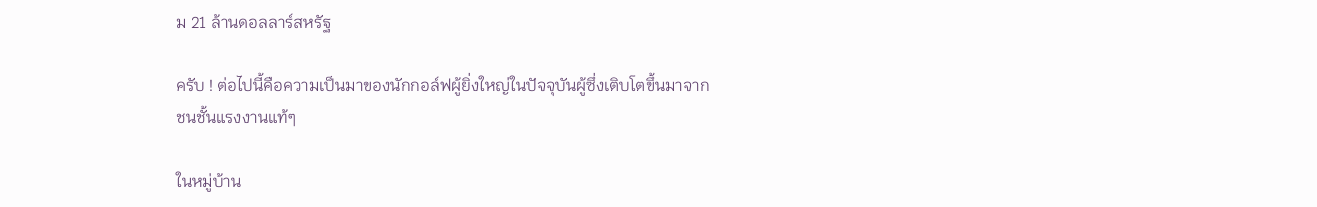ม 21 ล้านดอลลาร์สหรัฐ

ครับ ! ต่อไปนี้คือความเป็นมาของนักกอล์ฟผู้ยิ่งใหญ่ในปัจจุบันผู้ซึ่งเติบโตขึ้นมาจากชนชั้นแรงงานแท้ๆ

ในหมู่บ้าน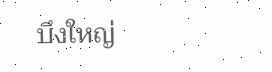บึงใหญ่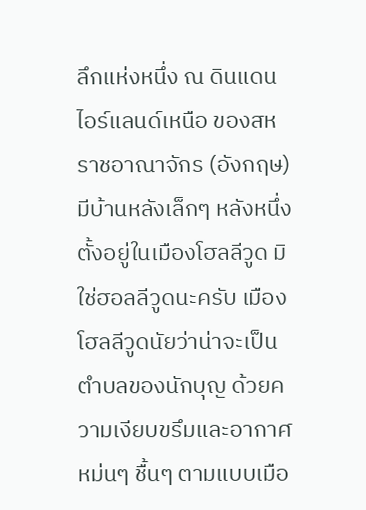ลึกแห่งหนึ่ง ณ ดินแดนไอร์แลนด์เหนือ ของสหราชอาณาจักร (อังกฤษ) มีบ้านหลังเล็กๆ หลังหนึ่งตั้งอยู่ในเมืองโฮลลีวูด มิใช่ฮอลลีวูดนะครับ เมืองโฮลลีวูดนัยว่าน่าจะเป็นตำบลของนักบุญ ด้วยความเงียบขรึมและอากาศหม่นๆ ชื้นๆ ตามแบบเมือ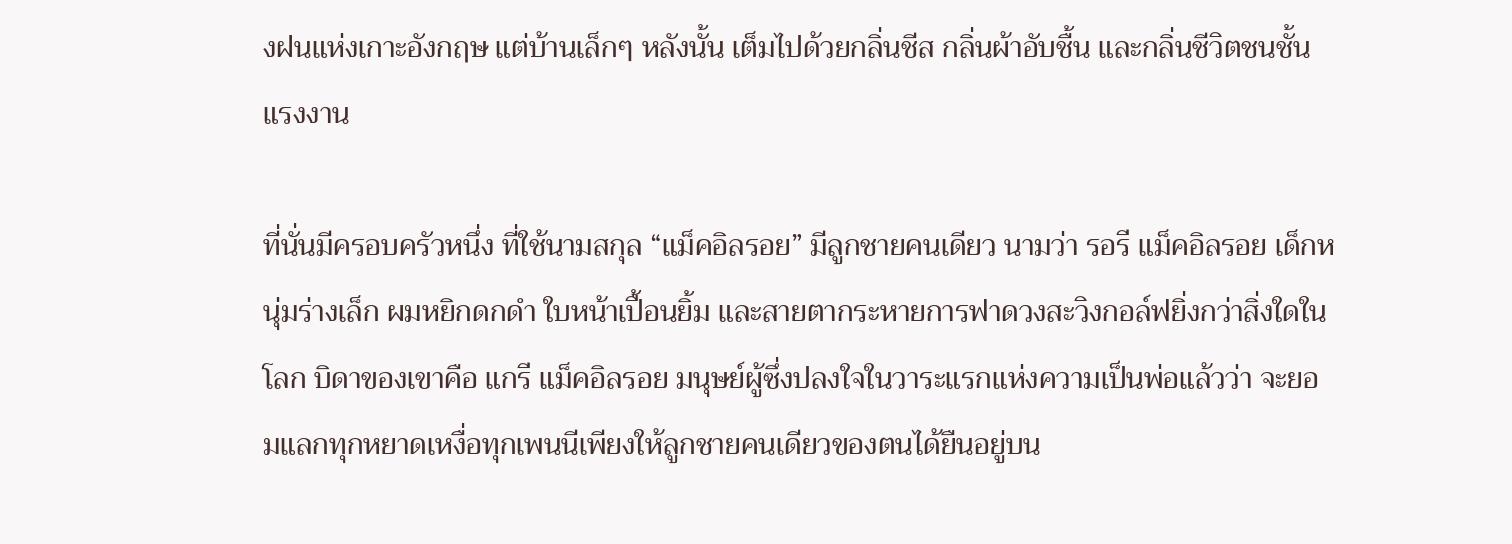งฝนแห่งเกาะอังกฤษ แต่บ้านเล็กๆ หลังนั้น เต็มไปด้วยกลิ่นชีส กลิ่นผ้าอับชื้น และกลิ่นชีวิตชนชั้นแรงงาน

ที่นั่นมีครอบครัวหนึ่ง ที่ใช้นามสกุล “แม็คอิลรอย” มีลูกชายคนเดียว นามว่า รอรี แม็คอิลรอย เด็กหนุ่มร่างเล็ก ผมหยิกดกดำ ใบหน้าเปื้อนยิ้ม และสายตากระหายการฟาดวงสะวิงกอล์ฟยิ่งกว่าสิ่งใดในโลก บิดาของเขาคือ แกรี แม็คอิลรอย มนุษย์ผู้ซึ่งปลงใจในวาระแรกแห่งความเป็นพ่อแล้วว่า จะยอมแลกทุกหยาดเหงื่อทุกเพนนีเพียงให้ลูกชายคนเดียวของตนได้ยืนอยู่บน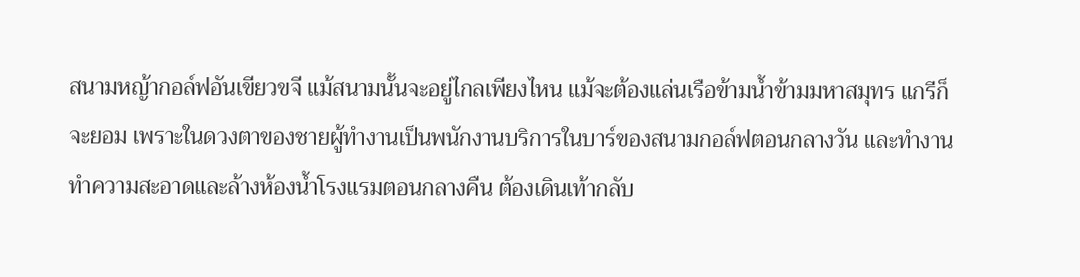สนามหญ้ากอล์ฟอันเขียวขจี แม้สนามนั้นจะอยู่ไกลเพียงไหน แม้จะต้องแล่นเรือข้ามน้ำข้ามมหาสมุทร แกรีก็จะยอม เพราะในดวงตาของชายผู้ทำงานเป็นพนักงานบริการในบาร์ของสนามกอล์ฟตอนกลางวัน และทำงานทำความสะอาดและล้างห้องน้ำโรงแรมตอนกลางคืน ต้องเดินเท้ากลับ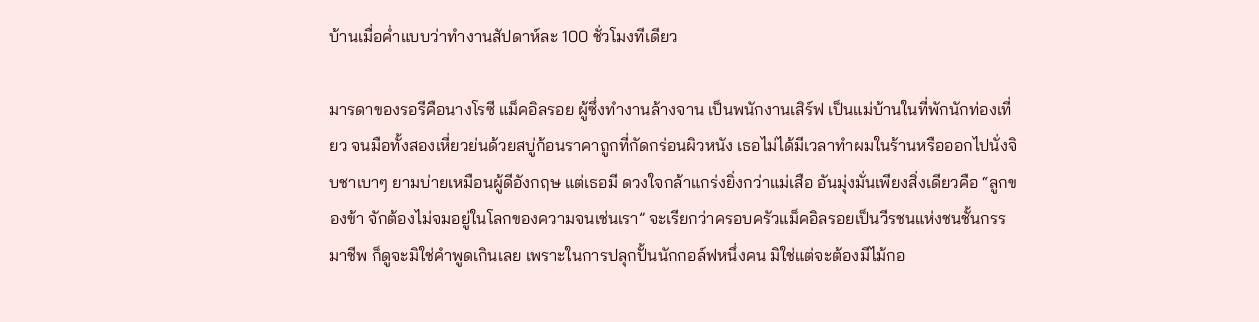บ้านเมื่อค่ำแบบว่าทำงานสัปดาห์ละ 100 ชั่วโมงทีเดียว

มารดาของรอรีคือนางโรซี แม็คอิลรอย ผู้ซึ่งทำงานล้างจาน เป็นพนักงานเสิร์ฟ เป็นแม่บ้านในที่พักนักท่องเที่ยว จนมือทั้งสองเหี่ยวย่นด้วยสบู่ก้อนราคาถูกที่กัดกร่อนผิวหนัง เธอไม่ได้มีเวลาทำผมในร้านหรือออกไปนั่งจิบชาเบาๆ ยามบ่ายเหมือนผู้ดีอังกฤษ แต่เธอมี ดวงใจกล้าแกร่งยิ่งกว่าแม่เสือ อันมุ่งมั่นเพียงสิ่งเดียวคือ “ลูกของข้า จักต้องไม่จมอยู่ในโลกของความจนเช่นเรา” จะเรียกว่าครอบครัวแม็คอิลรอยเป็นวีรชนแห่งชนชั้นกรรมาชีพ ก็ดูจะมิใช่คำพูดเกินเลย เพราะในการปลุกปั้นนักกอล์ฟหนึ่งคน มิใช่แต่จะต้องมีไม้กอ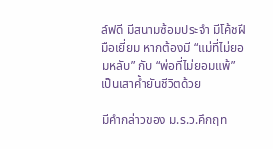ล์ฟดี มีสนามซ้อมประจำ มีโค้ชฝีมือเยี่ยม หากต้องมี “แม่ที่ไม่ยอมหลับ” กับ “พ่อที่ไม่ยอมแพ้” เป็นเสาค้ำยันชีวิตด้วย

มีคำกล่าวของ ม.ร.ว.คึกฤท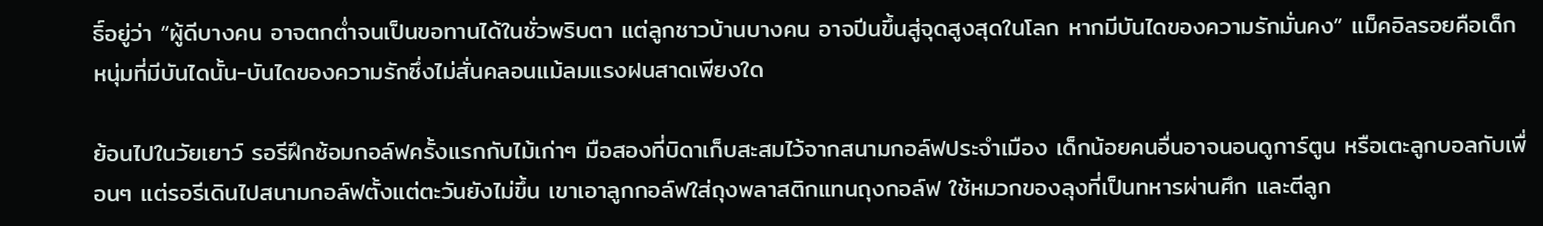ธิ์อยู่ว่า “ผู้ดีบางคน อาจตกต่ำจนเป็นขอทานได้ในชั่วพริบตา แต่ลูกชาวบ้านบางคน อาจปีนขึ้นสู่จุดสูงสุดในโลก หากมีบันไดของความรักมั่นคง” แม็คอิลรอยคือเด็กหนุ่มที่มีบันไดนั้น-บันไดของความรักซึ่งไม่สั่นคลอนแม้ลมแรงฝนสาดเพียงใด

ย้อนไปในวัยเยาว์ รอรีฝึกซ้อมกอล์ฟครั้งแรกกับไม้เก่าๆ มือสองที่บิดาเก็บสะสมไว้จากสนามกอล์ฟประจำเมือง เด็กน้อยคนอื่นอาจนอนดูการ์ตูน หรือเตะลูกบอลกับเพื่อนๆ แต่รอรีเดินไปสนามกอล์ฟตั้งแต่ตะวันยังไม่ขึ้น เขาเอาลูกกอล์ฟใส่ถุงพลาสติกแทนถุงกอล์ฟ ใช้หมวกของลุงที่เป็นทหารผ่านศึก และตีลูก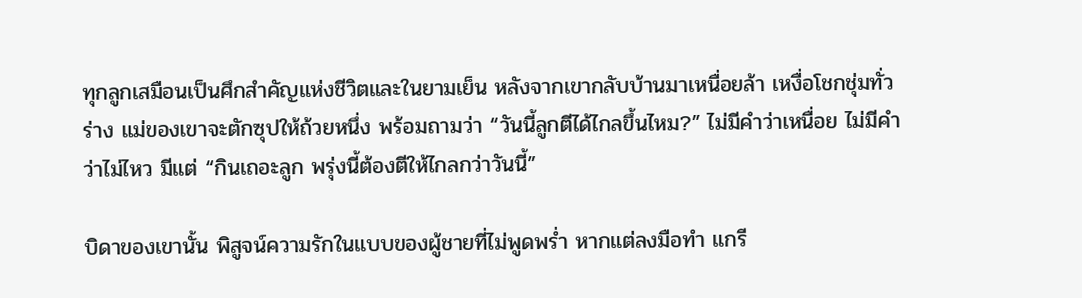ทุกลูกเสมือนเป็นศึกสำคัญแห่งชีวิตและในยามเย็น หลังจากเขากลับบ้านมาเหนื่อยล้า เหงื่อโชกชุ่มทั่วร่าง แม่ของเขาจะตักซุปให้ถ้วยหนึ่ง พร้อมถามว่า “วันนี้ลูกตีได้ไกลขึ้นไหม?” ไม่มีคำว่าเหนื่อย ไม่มีคำว่าไม่ไหว มีแต่ “กินเถอะลูก พรุ่งนี้ต้องตีให้ไกลกว่าวันนี้”

บิดาของเขานั้น พิสูจน์ความรักในแบบของผู้ชายที่ไม่พูดพร่ำ หากแต่ลงมือทำ แกรี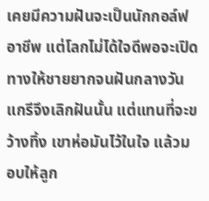เคยมีความฝันจะเป็นนักกอล์ฟอาชีพ แต่โลกไม่ได้ใจดีพอจะเปิดทางให้ชายยากจนฝันกลางวัน แกรีจึงเลิกฝันนั้น แต่แทนที่จะขว้างทิ้ง เขาห่อมันไว้ในใจ แล้วมอบให้ลูก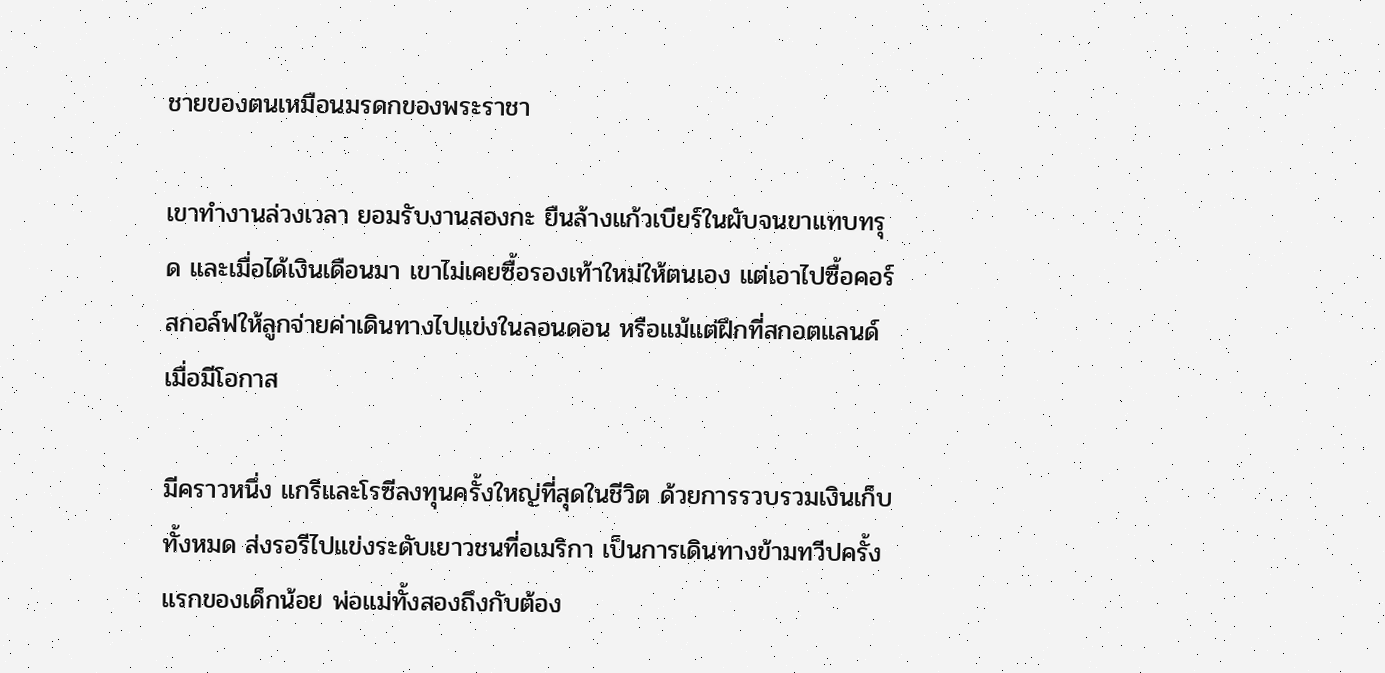ชายของตนเหมือนมรดกของพระราชา

เขาทำงานล่วงเวลา ยอมรับงานสองกะ ยืนล้างแก้วเบียร์ในผับจนขาแทบทรุด และเมื่อได้เงินเดือนมา เขาไม่เคยซื้อรองเท้าใหม่ให้ตนเอง แต่เอาไปซื้อคอร์สกอล์ฟให้ลูกจ่ายค่าเดินทางไปแข่งในลอนดอน หรือแม้แต่ฝึกที่สกอตแลนด์เมื่อมีโอกาส

มีคราวหนึ่ง แกรีและโรซีลงทุนครั้งใหญ่ที่สุดในชีวิต ด้วยการรวบรวมเงินเก็บทั้งหมด ส่งรอรีไปแข่งระดับเยาวชนที่อเมริกา เป็นการเดินทางข้ามทวีปครั้งแรกของเด็กน้อย พ่อแม่ทั้งสองถึงกับต้อง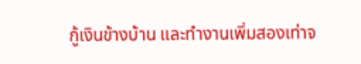กู้เงินข้างบ้าน และทำงานเพิ่มสองเท่าจ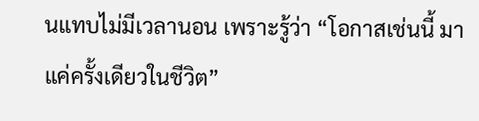นแทบไม่มีเวลานอน เพราะรู้ว่า “โอกาสเช่นนี้ มาแค่ครั้งเดียวในชีวิต”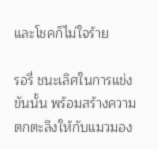และโชคก็ไม่ใจร้าย

รอรี่ ชนะเลิศในการแข่งขันนั้น พร้อมสร้างความตกตะลึงให้กับแมวมอง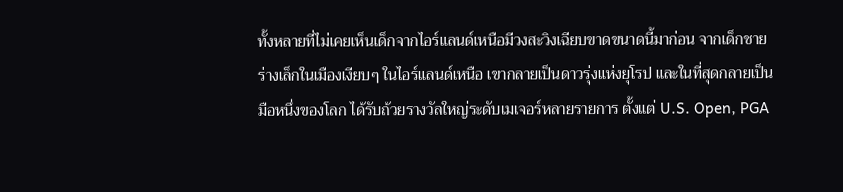ทั้งหลายที่ไม่เคยเห็นเด็กจากไอร์แลนด์เหนือมีวงสะวิงเฉียบขาดขนาดนี้มาก่อน จากเด็กชายร่างเล็กในเมืองเงียบๆ ในไอร์แลนด์เหนือ เขากลายเป็นดาวรุ่งแห่งยุโรป และในที่สุดกลายเป็นมือหนึ่งของโลก ได้รับถ้วยรางวัลใหญ่ระดับเมเจอร์หลายรายการ ตั้งแต่ U.S. Open, PGA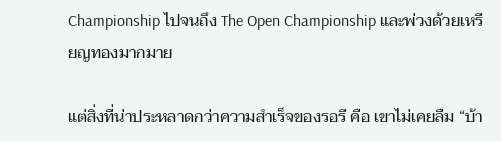Championship ไปจนถึง The Open Championship และพ่วงด้วยเหรียญทองมากมาย

แต่สิ่งที่น่าประหลาดกว่าความสำเร็จของรอรี คือ เขาไม่เคยลืม “บ้า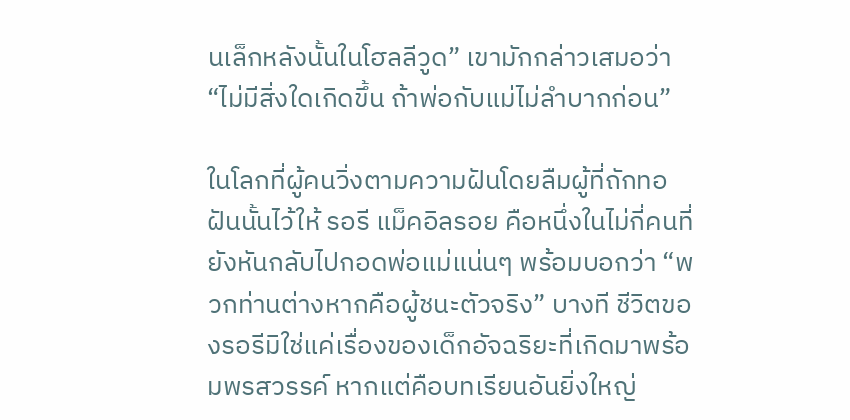นเล็กหลังนั้นในโฮลลีวูด” เขามักกล่าวเสมอว่า “ไม่มีสิ่งใดเกิดขึ้น ถ้าพ่อกับแม่ไม่ลำบากก่อน”

ในโลกที่ผู้คนวิ่งตามความฝันโดยลืมผู้ที่ถักทอฝันนั้นไว้ให้ รอรี แม็คอิลรอย คือหนึ่งในไม่กี่คนที่ยังหันกลับไปกอดพ่อแม่แน่นๆ พร้อมบอกว่า “พวกท่านต่างหากคือผู้ชนะตัวจริง” บางที ชีวิตของรอรีมิใช่แค่เรื่องของเด็กอัจฉริยะที่เกิดมาพร้อมพรสวรรค์ หากแต่คือบทเรียนอันยิ่งใหญ่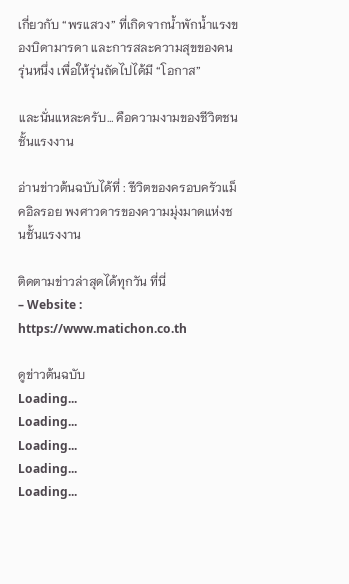เกี่ยวกับ “พรแสวง” ที่เกิดจากน้ำพักน้ำแรงของบิดามารดา และการสละความสุขของคนรุ่นหนึ่ง เพื่อให้รุ่นถัดไปได้มี “โอกาส”

และนั่นแหละครับ… คือความงามของชีวิตชนชั้นแรงงาน

อ่านข่าวต้นฉบับได้ที่ : ชีวิตของครอบครัวแม็คอิลรอย พงศาวดารของความมุ่งมาดแห่งชนชั้นแรงงาน

ติดตามข่าวล่าสุดได้ทุกวัน ที่นี่
– Website : https://www.matichon.co.th

ดูข่าวต้นฉบับ
Loading...
Loading...
Loading...
Loading...
Loading...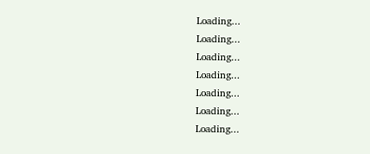Loading...
Loading...
Loading...
Loading...
Loading...
Loading...
Loading...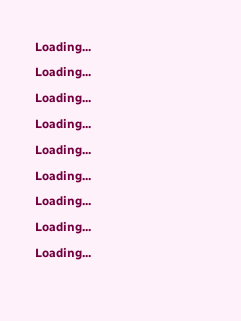Loading...
Loading...
Loading...
Loading...
Loading...
Loading...
Loading...
Loading...
Loading...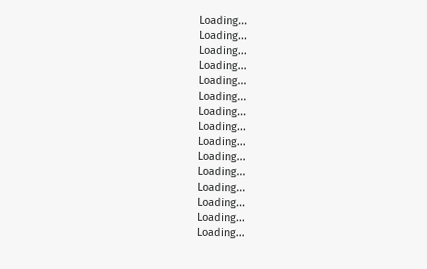Loading...
Loading...
Loading...
Loading...
Loading...
Loading...
Loading...
Loading...
Loading...
Loading...
Loading...
Loading...
Loading...
Loading...
Loading...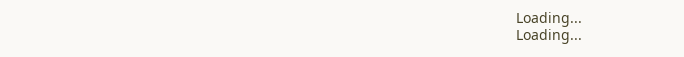Loading...
Loading...